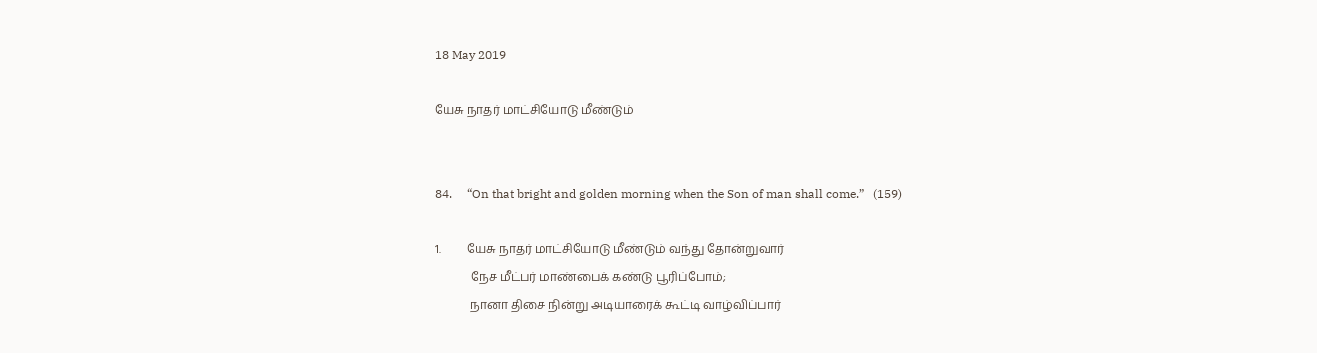18 May 2019

யேசு நாதர் மாட்சியோடு மீண்டும்


84.     “On that bright and golden morning when the Son of man shall come.”   (159)

1.         யேசு நாதர் மாட்சியோடு மீண்டும் வந்து தோன்றுவார்
            நேச மீட்பர் மாண்பைக் கண்டு பூரிப்போம்;
            நானா திசை நின்று அடியாரைக் கூட்டி வாழ்விப்பார்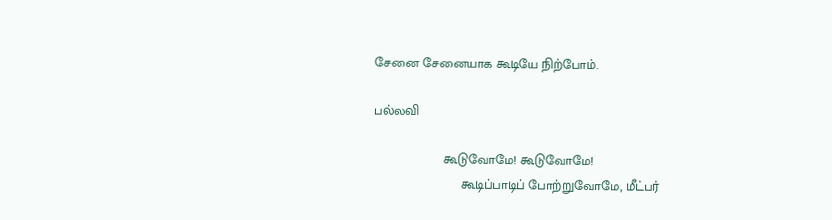சேனை சேனையாக கூடியே நிற்போம்.

பல்லவி

                   கூடுவோமே! கூடுவோமே!
                        கூடிப்பாடிப் போற்றுவோமே, மீட்பர்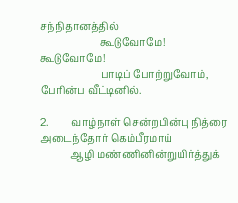சந்நிதானத்தில்
                        கூடுவோமே! கூடுவோமே!
                        பாடிப் போற்றுவோம், பேரின்ப வீட்டினில்.

2.         வாழ்நாள் சென்றபின்பு நித்ரை அடைந்தோர் கெம்பீரமாய்
            ஆழி மண்ணினின்றுயிர்த்துக்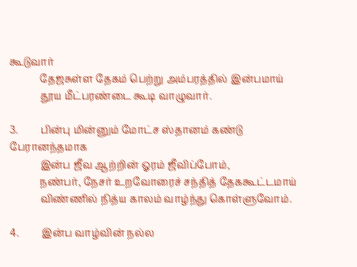கூடுவார்
            தேஜசுள்ள தேகம் பெற்று அம்பரத்தில் இன்பமாய்
            தூய மீட்பரண்டை கூடி வாழுவார்.

3.         பின்பு மின்னும் மோட்ச ஸ்தானம் கண்டு பேரானந்தமாக
            இன்ப ஜீவ ஆற்றின் ஓரம் ஜீவிப்போம்,
            நண்பர், நேசர் உறவோரைச் சந்தித் தேககூட்டமாய்
            விண்ணில் நித்ய காலம் வாழ்ந்து கொள்ளுவோம்.

4.         இன்ப வாழ்வின் நல்ல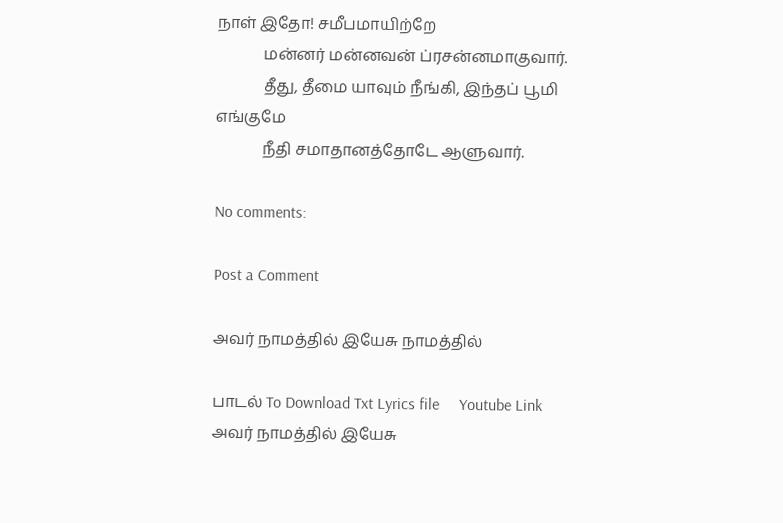நாள் இதோ! சமீபமாயிற்றே
            மன்னர் மன்னவன் ப்ரசன்னமாகுவார்.
            தீது, தீமை யாவும் நீங்கி, இந்தப் பூமி எங்குமே
            நீதி சமாதானத்தோடே ஆளுவார்.

No comments:

Post a Comment

அவர் நாமத்தில் இயேசு நாமத்தில்

பாடல் To Download Txt Lyrics file     Youtube Link               அவர் நாமத்தில் இயேசு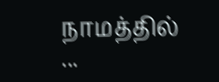நாமத்தில்          ...